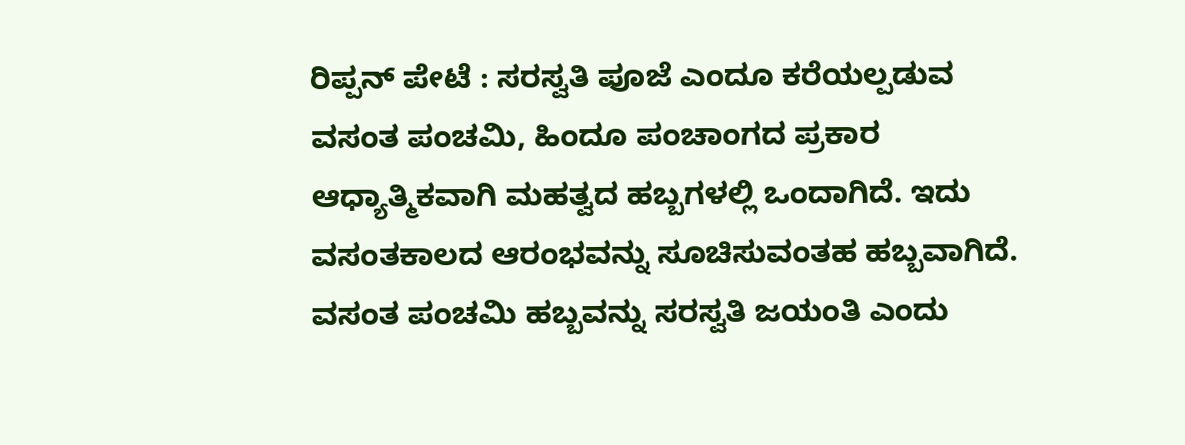ರಿಪ್ಪನ್ ಪೇಟೆ : ಸರಸ್ವತಿ ಪೂಜೆ ಎಂದೂ ಕರೆಯಲ್ಪಡುವ ವಸಂತ ಪಂಚಮಿ, ಹಿಂದೂ ಪಂಚಾಂಗದ ಪ್ರಕಾರ ಆಧ್ಯಾತ್ಮಿಕವಾಗಿ ಮಹತ್ವದ ಹಬ್ಬಗಳಲ್ಲಿ ಒಂದಾಗಿದೆ. ಇದು ವಸಂತಕಾಲದ ಆರಂಭವನ್ನು ಸೂಚಿಸುವಂತಹ ಹಬ್ಬವಾಗಿದೆ. ವಸಂತ ಪಂಚಮಿ ಹಬ್ಬವನ್ನು ಸರಸ್ವತಿ ಜಯಂತಿ ಎಂದು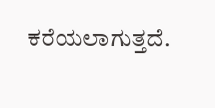ಕರೆಯಲಾಗುತ್ತದೆ.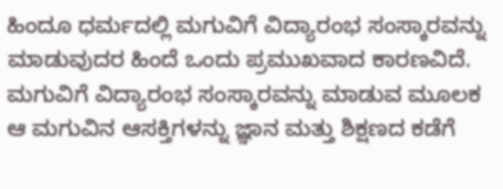ಹಿಂದೂ ಧರ್ಮದಲ್ಲಿ ಮಗುವಿಗೆ ವಿದ್ಯಾರಂಭ ಸಂಸ್ಕಾರವನ್ನು ಮಾಡುವುದರ ಹಿಂದೆ ಒಂದು ಪ್ರಮುಖವಾದ ಕಾರಣವಿದೆ. ಮಗುವಿಗೆ ವಿದ್ಯಾರಂಭ ಸಂಸ್ಕಾರವನ್ನು ಮಾಡುವ ಮೂಲಕ ಆ ಮಗುವಿನ ಆಸಕ್ತಿಗಳನ್ನು ಜ್ಞಾನ ಮತ್ತು ಶಿಕ್ಷಣದ ಕಡೆಗೆ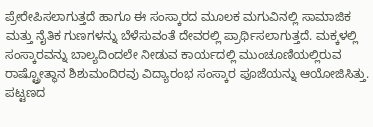ಪ್ರೇರೇಪಿಸಲಾಗುತ್ತದೆ ಹಾಗೂ ಈ ಸಂಸ್ಕಾರದ ಮೂಲಕ ಮಗುವಿನಲ್ಲಿ ಸಾಮಾಜಿಕ ಮತ್ತು ನೈತಿಕ ಗುಣಗಳನ್ನು ಬೆಳೆಸುವಂತೆ ದೇವರಲ್ಲಿ ಪ್ರಾರ್ಥಿಸಲಾಗುತ್ತದೆ. ಮಕ್ಕಳಲ್ಲಿ ಸಂಸ್ಕಾರವನ್ನು ಬಾಲ್ಯದಿಂದಲೇ ನೀಡುವ ಕಾರ್ಯದಲ್ಲಿ ಮುಂಚೂಣಿಯಲ್ಲಿರುವ ರಾಷ್ಟ್ರೋತ್ಥಾನ ಶಿಶುಮಂದಿರವು ವಿದ್ಯಾರಂಭ ಸಂಸ್ಕಾರ ಪೂಜೆಯನ್ನು ಆಯೋಜಿಸಿತ್ತು.
ಪಟ್ಟಣದ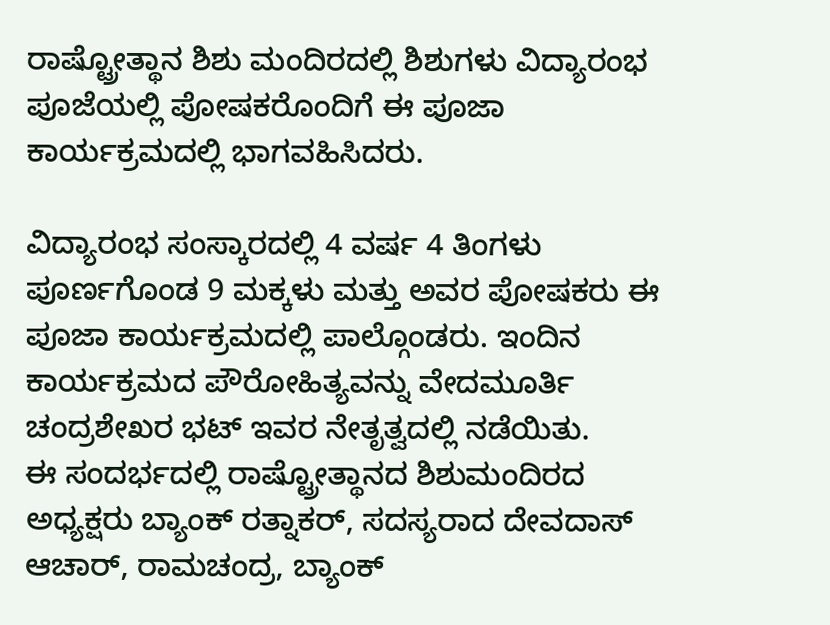ರಾಷ್ಟ್ರೋತ್ಥಾನ ಶಿಶು ಮಂದಿರದಲ್ಲಿ ಶಿಶುಗಳು ವಿದ್ಯಾರಂಭ ಪೂಜೆಯಲ್ಲಿ ಪೋಷಕರೊಂದಿಗೆ ಈ ಪೂಜಾ ಕಾರ್ಯಕ್ರಮದಲ್ಲಿ ಭಾಗವಹಿಸಿದರು.

ವಿದ್ಯಾರಂಭ ಸಂಸ್ಕಾರದಲ್ಲಿ 4 ವರ್ಷ 4 ತಿಂಗಳು ಪೂರ್ಣಗೊಂಡ 9 ಮಕ್ಕಳು ಮತ್ತು ಅವರ ಪೋಷಕರು ಈ ಪೂಜಾ ಕಾರ್ಯಕ್ರಮದಲ್ಲಿ ಪಾಲ್ಗೊಂಡರು. ಇಂದಿನ ಕಾರ್ಯಕ್ರಮದ ಪೌರೋಹಿತ್ಯವನ್ನು ವೇದಮೂರ್ತಿ ಚಂದ್ರಶೇಖರ ಭಟ್ ಇವರ ನೇತೃತ್ವದಲ್ಲಿ ನಡೆಯಿತು.
ಈ ಸಂದರ್ಭದಲ್ಲಿ ರಾಷ್ಟ್ರೋತ್ಥಾನದ ಶಿಶುಮಂದಿರದ ಅಧ್ಯಕ್ಷರು ಬ್ಯಾಂಕ್ ರತ್ನಾಕರ್, ಸದಸ್ಯರಾದ ದೇವದಾಸ್ ಆಚಾರ್, ರಾಮಚಂದ್ರ, ಬ್ಯಾಂಕ್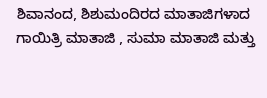ಶಿವಾನಂದ, ಶಿಶುಮಂದಿರದ ಮಾತಾಜಿಗಳಾದ ಗಾಯಿತ್ರಿ ಮಾತಾಜಿ , ಸುಮಾ ಮಾತಾಜಿ ಮತ್ತು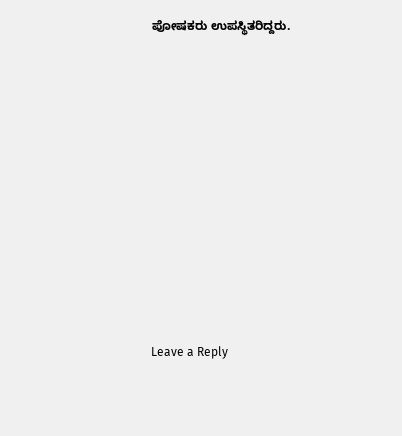ಪೋಷಕರು ಉಪಸ್ಥಿತರಿದ್ದರು.















Leave a Reply